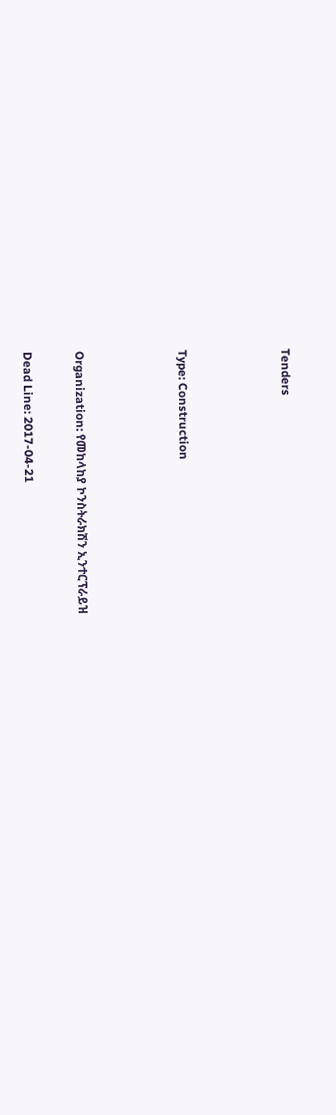Tenders



Type: Construction



Organization: የመከላከያ ኮንስትራክሽን ኢንተርፕራይዝ

Dead Line: 2017-04-21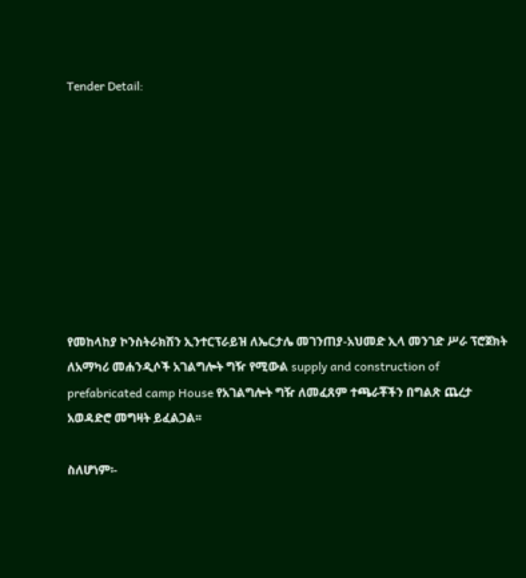Tender Detail:









የመከላከያ ኮንስትራክሽን ኢንተርፕራይዝ ለኤርታሌ መገንጠያ-አህመድ ኢላ መንገድ ሥራ ፕሮጀክት ለአማካሪ መሐንዲሶች አገልግሎት ግዥ የሚውል supply and construction of prefabricated camp House የአገልግሎት ግዥ ለመፈጸም ተጫራቾችን በግልጽ ጨረታ አወዳድሮ መግዛት ይፈልጋል፡፡

ስለሆነም፡-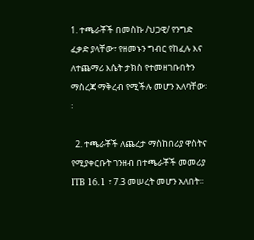1. ተጫራቾች በመስኩ /ህጋዊ/ የንግድ ፈቃድ ያላቸው፣ የዘመኑን ግብር የከፈሉ እና ለተጨማሪ እሴት ታክስ የተመዘገቡበትን ማስረጃ ማቅረብ የሚችሉ መሆን አለባቸው፡፡

  2. ተጫራቾች ለጨረታ ማስከበሪያ ዋስትና የሚያቀርቡት ገንዘብ በተጫራቾች መመሪያ ITB 16.1 ፣ 7.3 መሠረት መሆን አለበት፡፡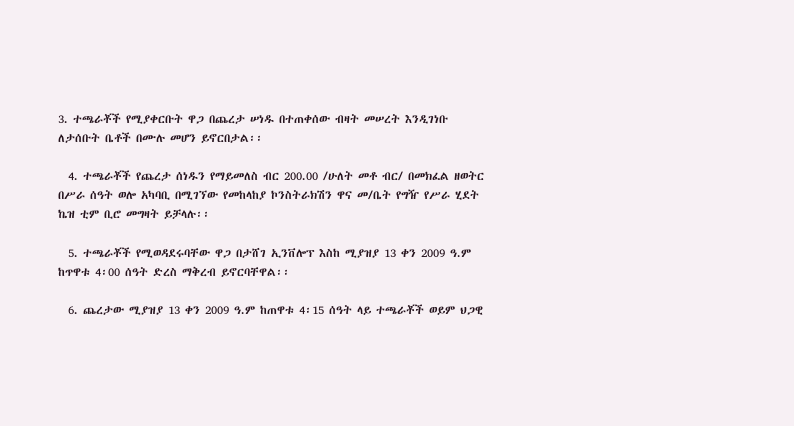3. ተጫራቾች የሚያቀርቡት ዋጋ በጨረታ ሠነዱ በተጠቀሰው ብዛት መሠረት እንዲገነቡ ለታሰቡት ቤቶች በሙሉ መሆን ይኖርበታል፡፡

  4. ተጫራቾች የጨረታ ሰነዱን የማይመለስ ብር 200.00 /ሁለት መቶ ብር/ በመክፈል ዘወትር በሥራ ሰዓት ወሎ አካባቢ በሚገኘው የመከላከያ ኮንስትራክሽን ዋና መ/ቤት የግዥ የሥራ ሂደት ኬዝ ቲም ቢሮ መግዛት ይቻላሉ፡፡

  5. ተጫራቾች የሚወዳደሩባቸው ዋጋ በታሸገ ኢንቨሎፕ እስከ ሚያዝያ 13 ቀን 2009 ዓ.ም ከጥዋቱ 4፡00 ሰዓት ድረስ ማቅረብ ይኖርባቸዋል፡፡

  6. ጨረታው ሚያዝያ 13 ቀን 2009 ዓ.ም ከጠዋቱ 4፡15 ሰዓት ላይ ተጫራቾች ወይም ህጋዊ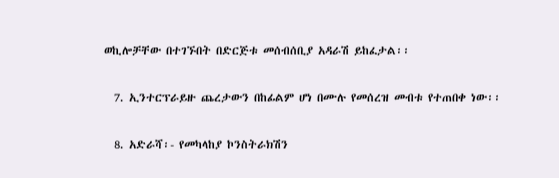ወኪሎቻቸው በተገኙበት በድርጅቱ መሰብሰቢያ አዳራሽ ይከፈታል፡፡

  7. ኢንተርፕራይዙ ጨረታውን በከፊልም ሆነ በሙሉ የመሰረዝ መብቱ የተጠበቀ ነው፡፡

  8. አድራሻ፡- የመካላከያ ኮንስትራክሽን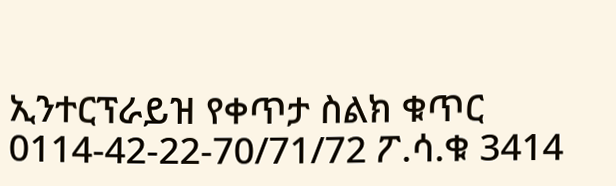ኢንተርፕራይዝ የቀጥታ ስልክ ቁጥር 0114-42-22-70/71/72 ፖ.ሳ.ቁ 3414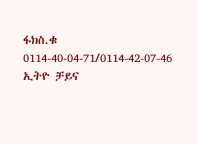ፋክስ.ቁ 0114-40-04-71/0114-42-07-46 ኢትዮ ቻይና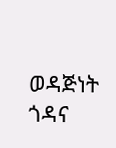ወዳጅነት ጎዳና